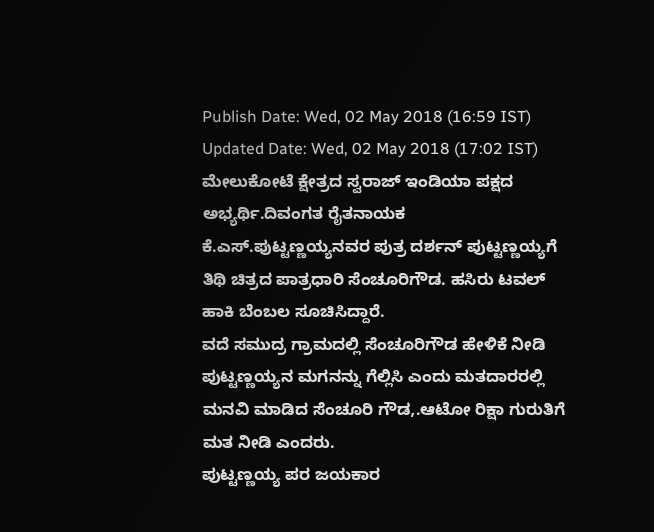Publish Date: Wed, 02 May 2018 (16:59 IST)
Updated Date: Wed, 02 May 2018 (17:02 IST)
ಮೇಲುಕೋಟೆ ಕ್ಷೇತ್ರದ ಸ್ವರಾಜ್ ಇಂಡಿಯಾ ಪಕ್ಷದ ಅಭ್ಯರ್ಥಿ.ದಿವಂಗತ ರೈತನಾಯಕ ಕೆ.ಎಸ್.ಪುಟ್ಟಣ್ಣಯ್ಯನವರ ಪುತ್ರ ದರ್ಶನ್ ಪುಟ್ಟಣ್ಣಯ್ಯಗೆ ತಿಥಿ ಚಿತ್ರದ ಪಾತ್ರಧಾರಿ ಸೆಂಚೂರಿಗೌಡ. ಹಸಿರು ಟವಲ್ ಹಾಕಿ ಬೆಂಬಲ ಸೂಚಿಸಿದ್ದಾರೆ.
ವದೆ ಸಮುದ್ರ ಗ್ರಾಮದಲ್ಲಿ ಸೆಂಚೂರಿಗೌಡ ಹೇಳಿಕೆ ನೀಡಿ ಪುಟ್ಟಣ್ಣಯ್ಯನ ಮಗನನ್ನು ಗೆಲ್ಲಿಸಿ ಎಂದು ಮತದಾರರಲ್ಲಿ ಮನವಿ ಮಾಡಿದ ಸೆಂಚೂರಿ ಗೌಡ,.ಆಟೋ ರಿಕ್ಷಾ ಗುರುತಿಗೆ ಮತ ನೀಡಿ ಎಂದರು.
ಪುಟ್ಟಣ್ಣಯ್ಯ ಪರ ಜಯಕಾರ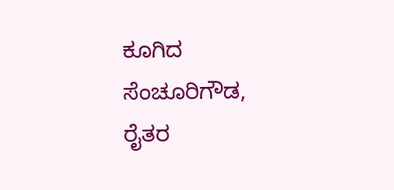ಕೂಗಿದ ಸೆಂಚೂರಿಗೌಡ, ರೈತರ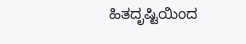ಹಿತದೃಷ್ಟಿಯಿಂದ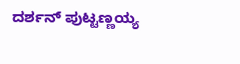ದರ್ಶನ್ ಪುಟ್ಟಣ್ಣಯ್ಯ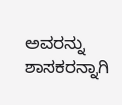ಅವರನ್ನು ಶಾಸಕರನ್ನಾಗಿ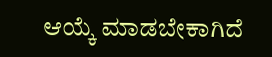ಆಯ್ಕೆ ಮಾಡಬೇಕಾಗಿದೆ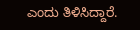ಎಂದು ತಿಳಿಸಿದ್ದಾರೆ.